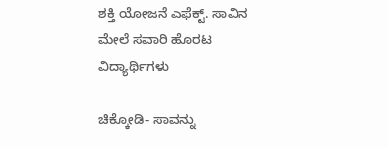ಶಕ್ತಿ ಯೋಜನೆ ಎಫೆಕ್ಟ್. ಸಾವಿನ ಮೇಲೆ‌ ಸವಾರಿ ಹೊರಟ ವಿದ್ಯಾರ್ಥಿಗಳು

ಚಿಕ್ಕೋಡಿ- ಸಾವನ್ನು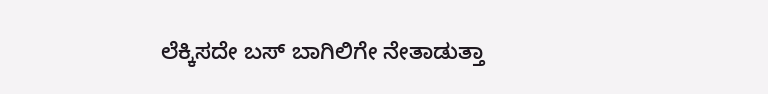ಲೆಕ್ಕಿಸದೇ ಬಸ್ ಬಾಗಿಲಿಗೇ ನೇತಾಡುತ್ತಾ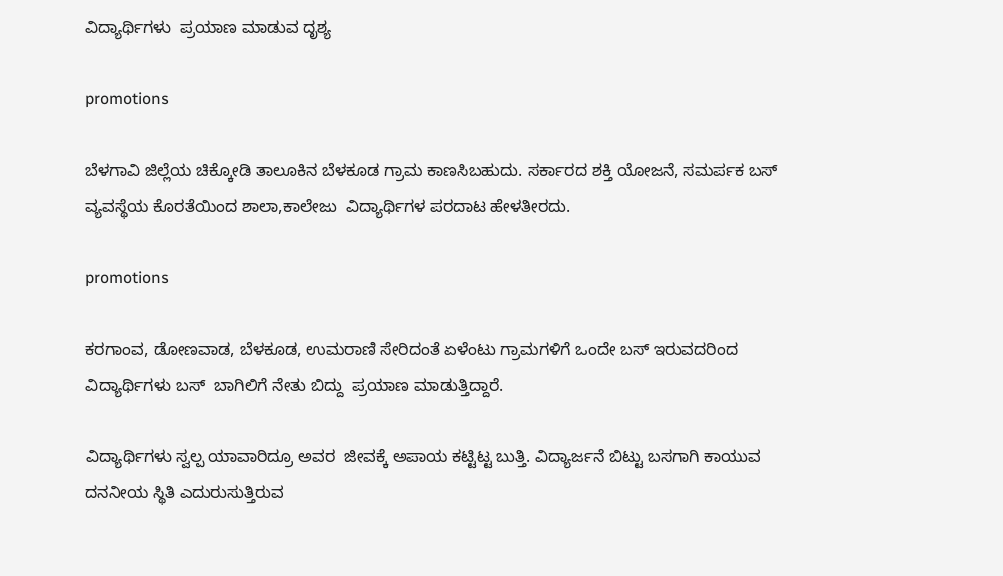ವಿದ್ಯಾರ್ಥಿಗಳು  ಪ್ರಯಾಣ ಮಾಡುವ ದೃಶ್ಯ

promotions

ಬೆಳಗಾವಿ ಜಿಲ್ಲೆಯ ಚಿಕ್ಕೋಡಿ ತಾಲೂಕಿನ ಬೆಳಕೂಡ ಗ್ರಾಮ ಕಾಣಸಿಬಹುದು. ಸರ್ಕಾರದ ಶಕ್ತಿ ಯೋಜನೆ, ಸಮರ್ಪಕ ಬಸ್ ವ್ಯವಸ್ಥೆಯ ಕೊರತೆಯಿಂದ ಶಾಲಾ,ಕಾಲೇಜು  ವಿದ್ಯಾರ್ಥಿಗಳ ಪರದಾಟ ಹೇಳತೀರದು.

promotions

ಕರಗಾಂವ, ಡೋಣವಾಡ, ಬೆಳಕೂಡ, ಉಮರಾಣಿ ಸೇರಿದಂತೆ ಏಳೆಂಟು ಗ್ರಾಮಗಳಿಗೆ ಒಂದೇ ಬಸ್ ಇರುವದರಿಂದ ವಿದ್ಯಾರ್ಥಿಗಳು ಬಸ್  ಬಾಗಿಲಿಗೆ ನೇತು ಬಿದ್ದು  ಪ್ರಯಾಣ ಮಾಡುತ್ತಿದ್ದಾರೆ.

ವಿದ್ಯಾರ್ಥಿಗಳು ಸ್ವಲ್ಪ ಯಾವಾರಿದ್ರೂ ಅವರ  ಜೀವಕ್ಕೆ ಅಪಾಯ ಕಟ್ಟಿಟ್ಟ ಬುತ್ತಿ. ವಿದ್ಯಾರ್ಜನೆ ಬಿಟ್ಟು ಬಸಗಾಗಿ ಕಾಯುವ ದನನೀಯ ಸ್ಥಿತಿ ಎದುರುಸುತ್ತಿರುವ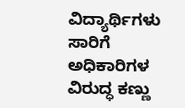ವಿದ್ಯಾರ್ಥಿಗಳು ಸಾರಿಗೆ ಅಧಿಕಾರಿಗಳ ವಿರುದ್ಧ ಕಣ್ಣು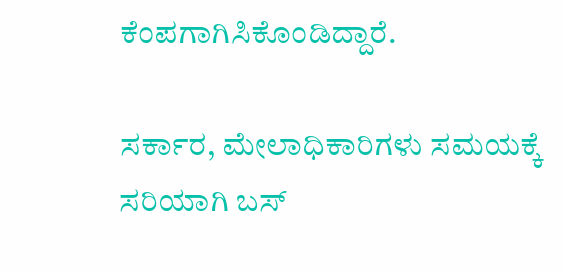ಕೆಂಪಗಾಗಿಸಿಕೊಂಡಿದ್ದಾರೆ.

ಸರ್ಕಾರ, ಮೇಲಾಧಿಕಾರಿಗಳು ಸಮಯಕ್ಕೆ ಸರಿಯಾಗಿ ಬಸ್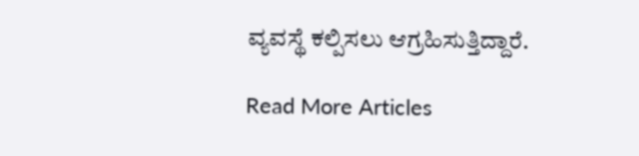ವ್ಯವಸ್ಥೆ ಕಲ್ಪಿಸಲು ಆಗ್ರಹಿಸುತ್ತಿದ್ದಾರೆ.

Read More Articles